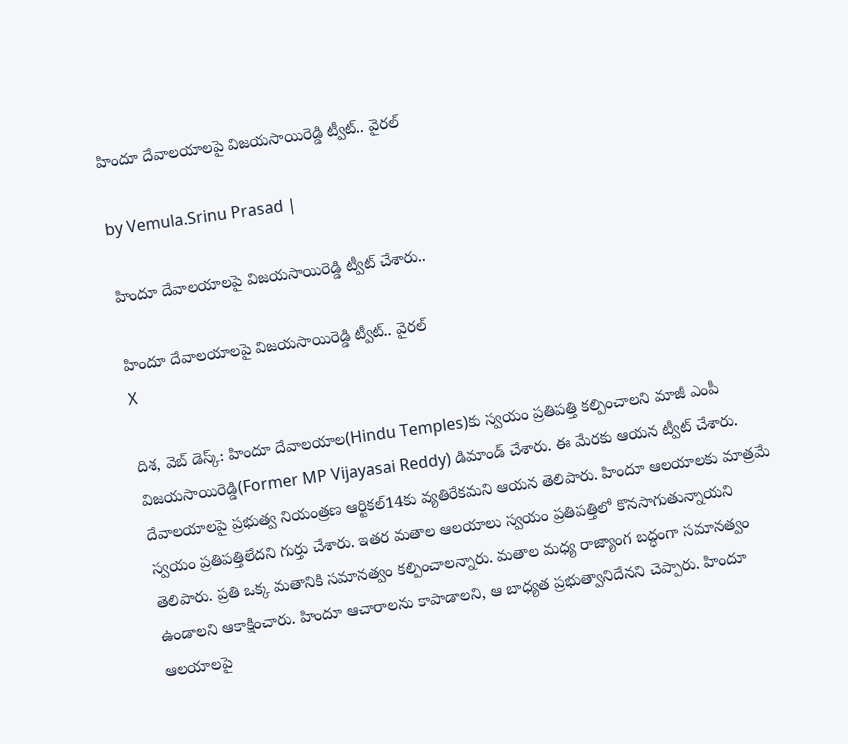హిందూ దేవాలయాలపై విజయసాయిరెడ్డి ట్వీట్.. వైరల్

by Vemula.Srinu Prasad |

హిందూ దేవాలయాలపై విజయసాయిరెడ్డి ట్వీట్ చేశారు..

హిందూ దేవాలయాలపై విజయసాయిరెడ్డి ట్వీట్.. వైరల్
X

దిశ, వెబ్ డెస్క్: హిందూ దేవాలయాల(Hindu Temples)కు స్వయం ప్రతిపత్తి కల్పించాలని మాజీ ఎంపీ విజయసాయిరెడ్డి(Former MP Vijayasai Reddy) డిమాండ్ చేశారు. ఈ మేరకు ఆయన ట్వీట్ చేశారు. దేవాలయాలపై ప్రభుత్వ నియంత్రణ ఆర్టికల్14కు వ్యతిరేకమని ఆయన తెలిపారు. హిందూ ఆలయాలకు మాత్రమే స్వయం ప్రతిపత్తిలేదని గుర్తు చేశారు. ఇతర మతాల ఆలయాలు స్వయం ప్రతిపత్తిలో కొనసాగుతున్నాయని తెలిపారు. ప్రతి ఒక్క మతానికి సమానత్వం కల్పించాలన్నారు. మతాల మధ్య రాజ్యాంగ బద్ధంగా సమానత్వం ఉండాలని ఆకాక్షించారు. హిందూ ఆచారాలను కాపాడాలని, ఆ బాధ్యత ప్రభుత్వానిదేనని చెప్పారు. హిందూ ఆలయాలపై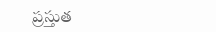ప్రస్తుత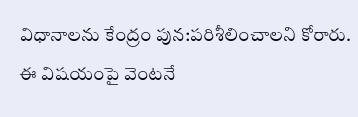విధానాలను కేంద్రం పున:పరిశీలించాలని కోరారు. ఈ విషయంపై వెంటనే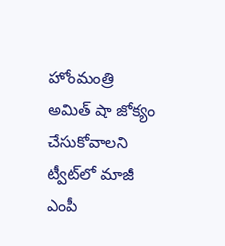హోంమంత్రి అమిత్ షా జోక్యం చేసుకోవాలని ట్వీట్‌లో మాజీ ఎంపీ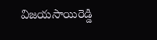విజయసాయిరెడ్డి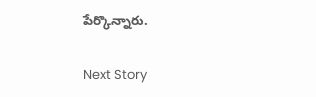పేర్కొన్నారు.

Next Story